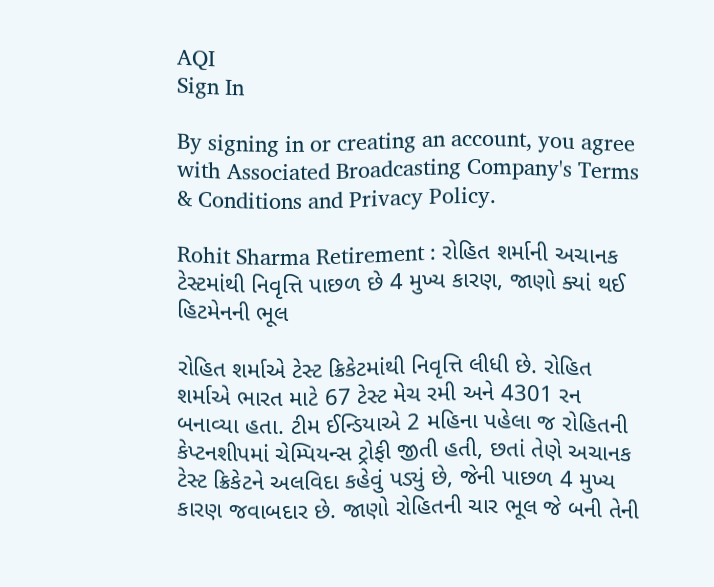AQI
Sign In

By signing in or creating an account, you agree with Associated Broadcasting Company's Terms & Conditions and Privacy Policy.

Rohit Sharma Retirement : રોહિત શર્માની અચાનક ટેસ્ટમાંથી નિવૃત્તિ પાછળ છે 4 મુખ્ય કારણ, જાણો ક્યાં થઈ હિટમેનની ભૂલ

રોહિત શર્માએ ટેસ્ટ ક્રિકેટમાંથી નિવૃત્તિ લીધી છે. રોહિત શર્માએ ભારત માટે 67 ટેસ્ટ મેચ રમી અને 4301 રન બનાવ્યા હતા. ટીમ ઈન્ડિયાએ 2 મહિના પહેલા જ રોહિતની કેપ્ટનશીપમાં ચેમ્પિયન્સ ટ્રોફી જીતી હતી, છતાં તેણે અચાનક ટેસ્ટ ક્રિકેટને અલવિદા કહેવું પડ્યું છે, જેની પાછળ 4 મુખ્ય કારણ જવાબદાર છે. જાણો રોહિતની ચાર ભૂલ જે બની તેની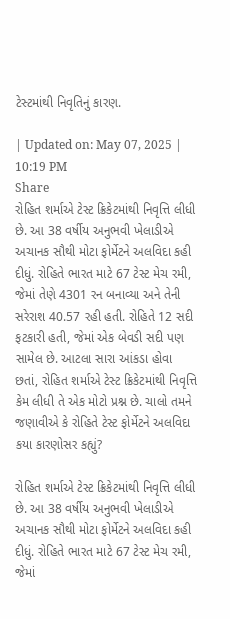ટેસ્ટમાંથી નિવૃતિનું કારણ.

| Updated on: May 07, 2025 | 10:19 PM
Share
રોહિત શર્માએ ટેસ્ટ ક્રિકેટમાંથી નિવૃત્તિ લીધી છે. આ 38 વર્ષીય અનુભવી ખેલાડીએ અચાનક સૌથી મોટા ફોર્મેટને અલવિદા કહી દીધું. રોહિતે ભારત માટે 67 ટેસ્ટ મેચ રમી, જેમાં તેણે 4301 રન બનાવ્યા અને તેની સરેરાશ 40.57 રહી હતી. રોહિતે 12 સદી ફટકારી હતી, જેમાં એક બેવડી સદી પણ સામેલ છે. આટલા સારા આંકડા હોવા છતાં, રોહિત શર્માએ ટેસ્ટ ક્રિકેટમાંથી નિવૃત્તિ કેમ લીધી તે એક મોટો પ્રશ્ન છે. ચાલો તમને જણાવીએ કે રોહિતે ટેસ્ટ ફોર્મેટને અલવિદા કયા કારણોસર કહ્યું?

રોહિત શર્માએ ટેસ્ટ ક્રિકેટમાંથી નિવૃત્તિ લીધી છે. આ 38 વર્ષીય અનુભવી ખેલાડીએ અચાનક સૌથી મોટા ફોર્મેટને અલવિદા કહી દીધું. રોહિતે ભારત માટે 67 ટેસ્ટ મેચ રમી, જેમાં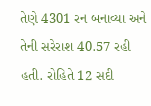તેણે 4301 રન બનાવ્યા અને તેની સરેરાશ 40.57 રહી હતી. રોહિતે 12 સદી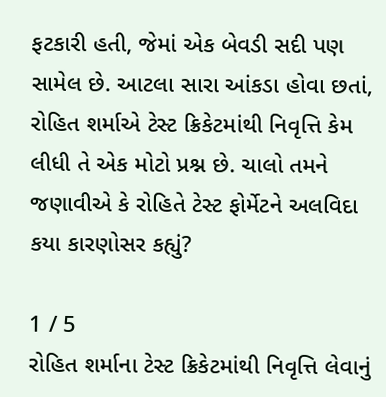ફટકારી હતી, જેમાં એક બેવડી સદી પણ સામેલ છે. આટલા સારા આંકડા હોવા છતાં, રોહિત શર્માએ ટેસ્ટ ક્રિકેટમાંથી નિવૃત્તિ કેમ લીધી તે એક મોટો પ્રશ્ન છે. ચાલો તમને જણાવીએ કે રોહિતે ટેસ્ટ ફોર્મેટને અલવિદા કયા કારણોસર કહ્યું?

1 / 5
રોહિત શર્માના ટેસ્ટ ક્રિકેટમાંથી નિવૃત્તિ લેવાનું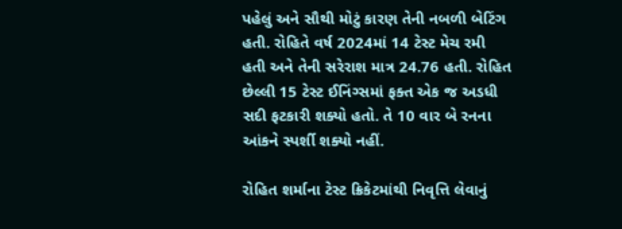પહેલું અને સૌથી મોટું કારણ તેની નબળી બેટિંગ હતી. રોહિતે વર્ષ 2024માં 14 ટેસ્ટ મેચ રમી હતી અને તેની સરેરાશ માત્ર 24.76 હતી. રોહિત છેલ્લી 15 ટેસ્ટ ઈનિંગ્સમાં ફક્ત એક જ અડધી સદી ફટકારી શક્યો હતો. તે 10 વાર બે રનના આંકને સ્પર્શી શક્યો નહીં.

રોહિત શર્માના ટેસ્ટ ક્રિકેટમાંથી નિવૃત્તિ લેવાનું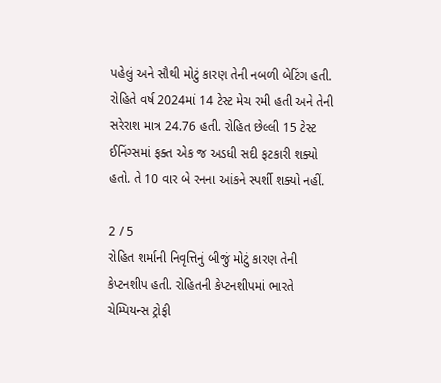પહેલું અને સૌથી મોટું કારણ તેની નબળી બેટિંગ હતી. રોહિતે વર્ષ 2024માં 14 ટેસ્ટ મેચ રમી હતી અને તેની સરેરાશ માત્ર 24.76 હતી. રોહિત છેલ્લી 15 ટેસ્ટ ઈનિંગ્સમાં ફક્ત એક જ અડધી સદી ફટકારી શક્યો હતો. તે 10 વાર બે રનના આંકને સ્પર્શી શક્યો નહીં.

2 / 5
રોહિત શર્માની નિવૃત્તિનું બીજું મોટું કારણ તેની કેપ્ટનશીપ હતી. રોહિતની કેપ્ટનશીપમાં ભારતે ચેમ્પિયન્સ ટ્રોફી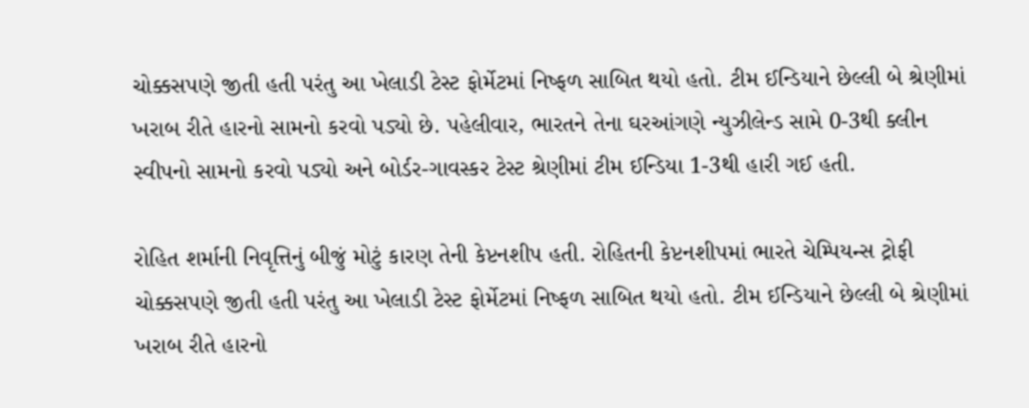ચોક્કસપણે જીતી હતી પરંતુ આ ખેલાડી ટેસ્ટ ફોર્મેટમાં નિષ્ફળ સાબિત થયો હતો. ટીમ ઈન્ડિયાને છેલ્લી બે શ્રેણીમાં ખરાબ રીતે હારનો સામનો કરવો પડ્યો છે. પહેલીવાર, ભારતને તેના ઘરઆંગણે ન્યુઝીલેન્ડ સામે 0-3થી ક્લીન સ્વીપનો સામનો કરવો પડ્યો અને બોર્ડર-ગાવસ્કર ટેસ્ટ શ્રેણીમાં ટીમ ઈન્ડિયા 1-3થી હારી ગઈ હતી.

રોહિત શર્માની નિવૃત્તિનું બીજું મોટું કારણ તેની કેપ્ટનશીપ હતી. રોહિતની કેપ્ટનશીપમાં ભારતે ચેમ્પિયન્સ ટ્રોફી ચોક્કસપણે જીતી હતી પરંતુ આ ખેલાડી ટેસ્ટ ફોર્મેટમાં નિષ્ફળ સાબિત થયો હતો. ટીમ ઈન્ડિયાને છેલ્લી બે શ્રેણીમાં ખરાબ રીતે હારનો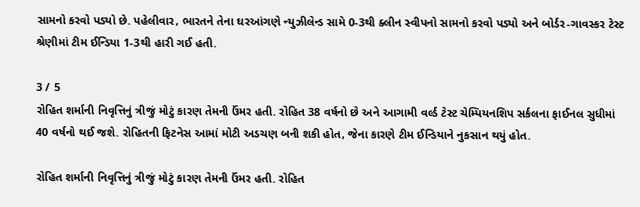સામનો કરવો પડ્યો છે. પહેલીવાર, ભારતને તેના ઘરઆંગણે ન્યુઝીલેન્ડ સામે 0-3થી ક્લીન સ્વીપનો સામનો કરવો પડ્યો અને બોર્ડર-ગાવસ્કર ટેસ્ટ શ્રેણીમાં ટીમ ઈન્ડિયા 1-3થી હારી ગઈ હતી.

3 / 5
રોહિત શર્માની નિવૃત્તિનું ત્રીજું મોટું કારણ તેમની ઉંમર હતી. રોહિત 38 વર્ષનો છે અને આગામી વર્લ્ડ ટેસ્ટ ચેમ્પિયનશિપ સર્કલના ફાઈનલ સુધીમાં 40 વર્ષનો થઈ જશે. રોહિતની ફિટનેસ આમાં મોટી અડચણ બની શકી હોત, જેના કારણે ટીમ ઈન્ડિયાને નુકસાન થયું હોત.

રોહિત શર્માની નિવૃત્તિનું ત્રીજું મોટું કારણ તેમની ઉંમર હતી. રોહિત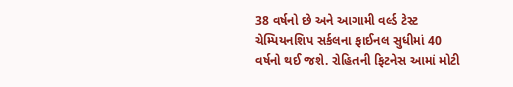38 વર્ષનો છે અને આગામી વર્લ્ડ ટેસ્ટ ચેમ્પિયનશિપ સર્કલના ફાઈનલ સુધીમાં 40 વર્ષનો થઈ જશે. રોહિતની ફિટનેસ આમાં મોટી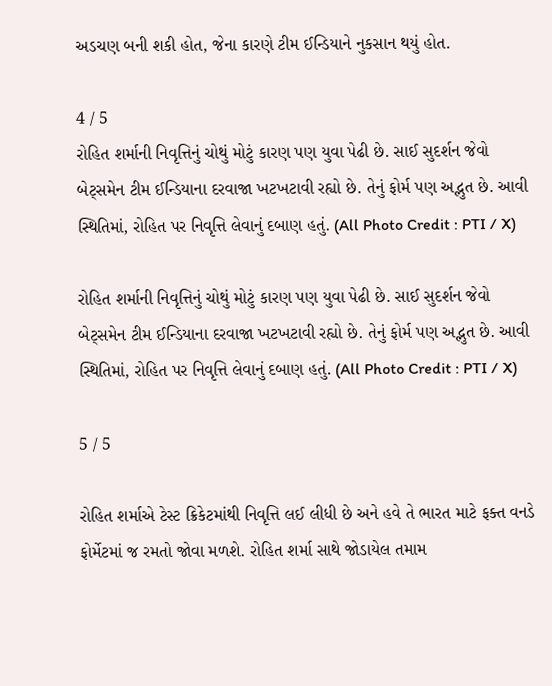અડચણ બની શકી હોત, જેના કારણે ટીમ ઈન્ડિયાને નુકસાન થયું હોત.

4 / 5
રોહિત શર્માની નિવૃત્તિનું ચોથું મોટું કારણ પણ યુવા પેઢી છે. સાઈ સુદર્શન જેવો બેટ્સમેન ટીમ ઈન્ડિયાના દરવાજા ખટખટાવી રહ્યો છે. તેનું ફોર્મ પણ અદ્ભુત છે. આવી સ્થિતિમાં, રોહિત પર નિવૃત્તિ લેવાનું દબાણ હતું. (All Photo Credit : PTI / X)

રોહિત શર્માની નિવૃત્તિનું ચોથું મોટું કારણ પણ યુવા પેઢી છે. સાઈ સુદર્શન જેવો બેટ્સમેન ટીમ ઈન્ડિયાના દરવાજા ખટખટાવી રહ્યો છે. તેનું ફોર્મ પણ અદ્ભુત છે. આવી સ્થિતિમાં, રોહિત પર નિવૃત્તિ લેવાનું દબાણ હતું. (All Photo Credit : PTI / X)

5 / 5

રોહિત શર્માએ ટેસ્ટ ક્રિકેટમાંથી નિવૃત્તિ લઈ લીધી છે અને હવે તે ભારત માટે ફક્ત વનડે ફોર્મેટમાં જ રમતો જોવા મળશે. રોહિત શર્મા સાથે જોડાયેલ તમામ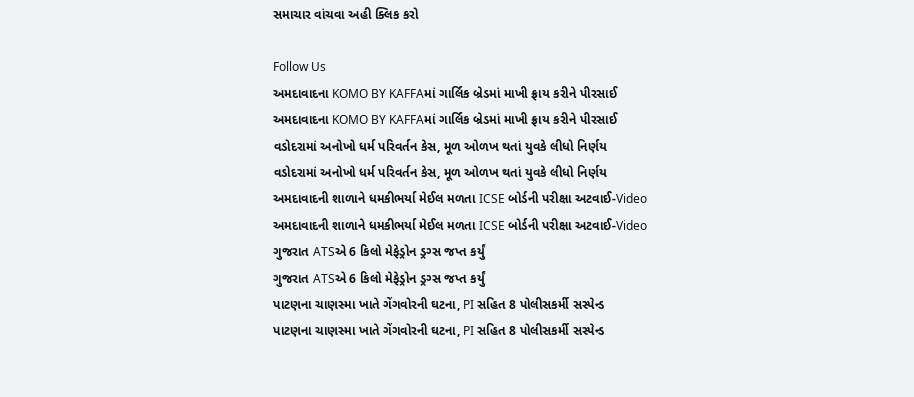સમાચાર વાંચવા અહી ક્લિક કરો

Follow Us
અમદાવાદના KOMO BY KAFFAમાં ગાર્લિક બ્રેડમાં માખી ફ્રાય કરીને પીરસાઈ
અમદાવાદના KOMO BY KAFFAમાં ગાર્લિક બ્રેડમાં માખી ફ્રાય કરીને પીરસાઈ
વડોદરામાં અનોખો ધર્મ પરિવર્તન કેસ, મૂળ ઓળખ થતાં યુવકે લીધો નિર્ણય
વડોદરામાં અનોખો ધર્મ પરિવર્તન કેસ, મૂળ ઓળખ થતાં યુવકે લીધો નિર્ણય
અમદાવાદની શાળાને ધમકીભર્યા મેઈલ મળતા ICSE બોર્ડની પરીક્ષા અટવાઈ-Video
અમદાવાદની શાળાને ધમકીભર્યા મેઈલ મળતા ICSE બોર્ડની પરીક્ષા અટવાઈ-Video
ગુજરાત ATSએ 6 કિલો મેફેડ્રોન ડ્રગ્સ જપ્ત કર્યું
ગુજરાત ATSએ 6 કિલો મેફેડ્રોન ડ્રગ્સ જપ્ત કર્યું
પાટણના ચાણસ્મા ખાતે ગેંગવોરની ઘટના, PI સહિત 8 પોલીસકર્મી સસ્પેન્ડ
પાટણના ચાણસ્મા ખાતે ગેંગવોરની ઘટના, PI સહિત 8 પોલીસકર્મી સસ્પેન્ડ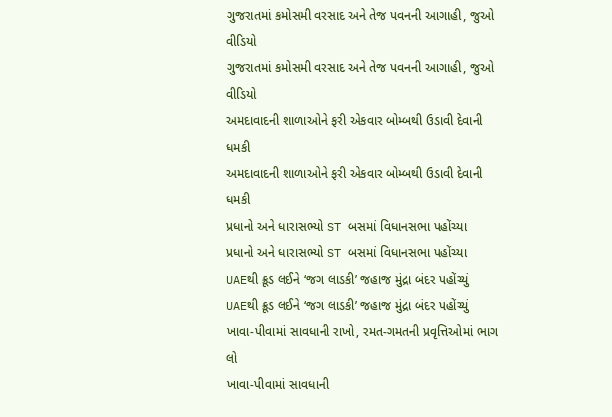ગુજરાતમાં કમોસમી વરસાદ અને તેજ પવનની આગાહી, જુઓ વીડિયો
ગુજરાતમાં કમોસમી વરસાદ અને તેજ પવનની આગાહી, જુઓ વીડિયો
અમદાવાદની શાળાઓને ફરી એકવાર બોમ્બથી ઉડાવી દેવાની ધમકી
અમદાવાદની શાળાઓને ફરી એકવાર બોમ્બથી ઉડાવી દેવાની ધમકી
પ્રધાનો અને ધારાસભ્યો ST બસમાં વિધાનસભા પહોંચ્યા
પ્રધાનો અને ધારાસભ્યો ST બસમાં વિધાનસભા પહોંચ્યા
UAEથી ક્રૂડ લઈને ‘જગ લાડકી’ જહાજ મુંદ્રા બંદર પહોંચ્યું
UAEથી ક્રૂડ લઈને ‘જગ લાડકી’ જહાજ મુંદ્રા બંદર પહોંચ્યું
ખાવા-પીવામાં સાવધાની રાખો, રમત-ગમતની પ્રવૃત્તિઓમાં ભાગ લો
ખાવા-પીવામાં સાવધાની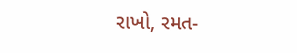રાખો, રમત-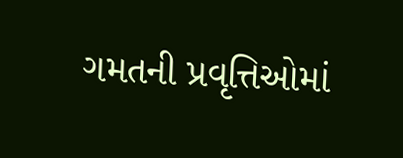ગમતની પ્રવૃત્તિઓમાં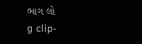ભાગ લો
g clip-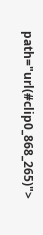path="url(#clip0_868_265)">